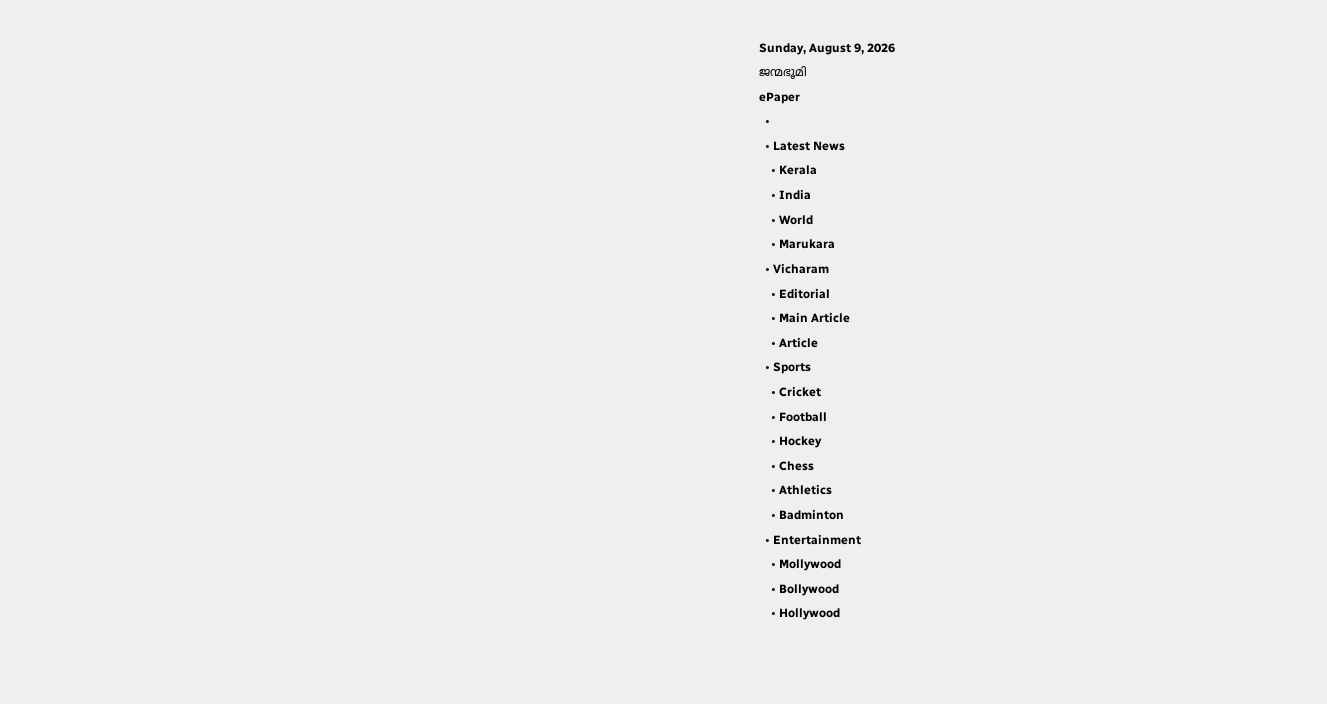Sunday, August 9, 2026
ജന്മഭൂമി
ePaper
  •
  • Latest News
    • Kerala
    • India
    • World
    • Marukara
  • Vicharam
    • Editorial
    • Main Article
    • Article
  • Sports
    • Cricket
    • Football
    • Hockey
    • Chess
    • Athletics
    • Badminton
  • Entertainment
    • Mollywood
    • Bollywood
    • Hollywood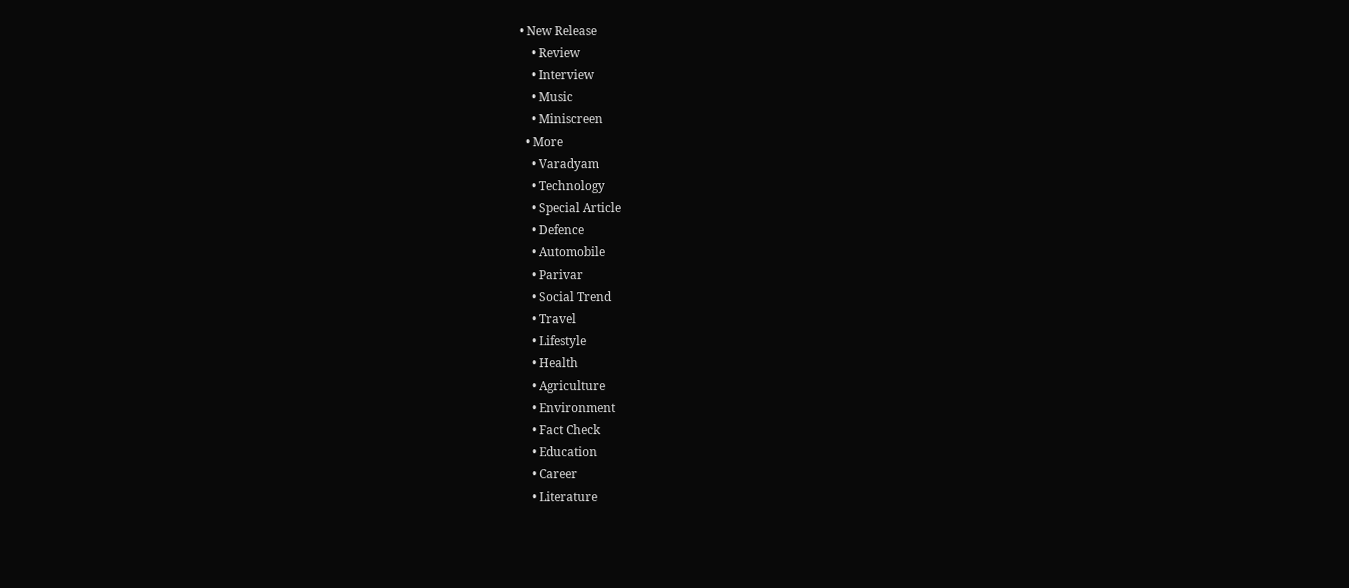• New Release
    • Review
    • Interview
    • Music
    • Miniscreen
  • More
    • Varadyam
    • Technology
    • Special Article
    • Defence
    • Automobile
    • Parivar
    • Social Trend
    • Travel
    • Lifestyle
    • Health
    • Agriculture
    • Environment
    • Fact Check
    • Education
    • Career
    • Literature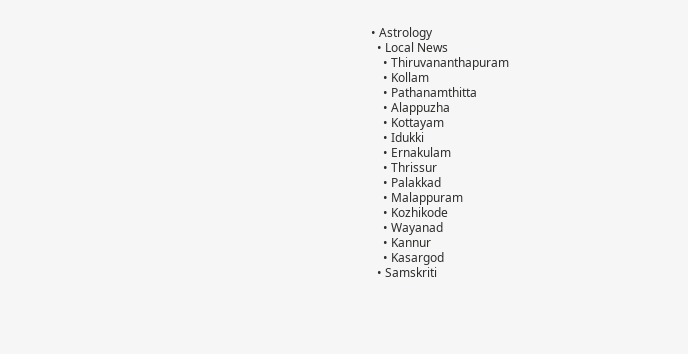• Astrology
  • Local News
    • Thiruvananthapuram
    • Kollam
    • Pathanamthitta
    • Alappuzha
    • Kottayam
    • Idukki
    • Ernakulam
    • Thrissur
    • Palakkad
    • Malappuram
    • Kozhikode
    • Wayanad
    • Kannur
    • Kasargod
  • Samskriti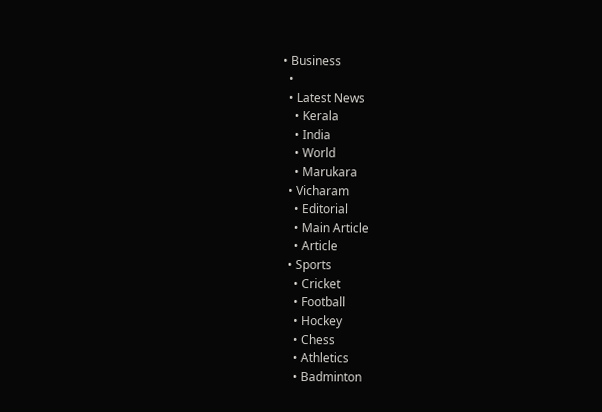• Business
  •
  • Latest News
    • Kerala
    • India
    • World
    • Marukara
  • Vicharam
    • Editorial
    • Main Article
    • Article
  • Sports
    • Cricket
    • Football
    • Hockey
    • Chess
    • Athletics
    • Badminton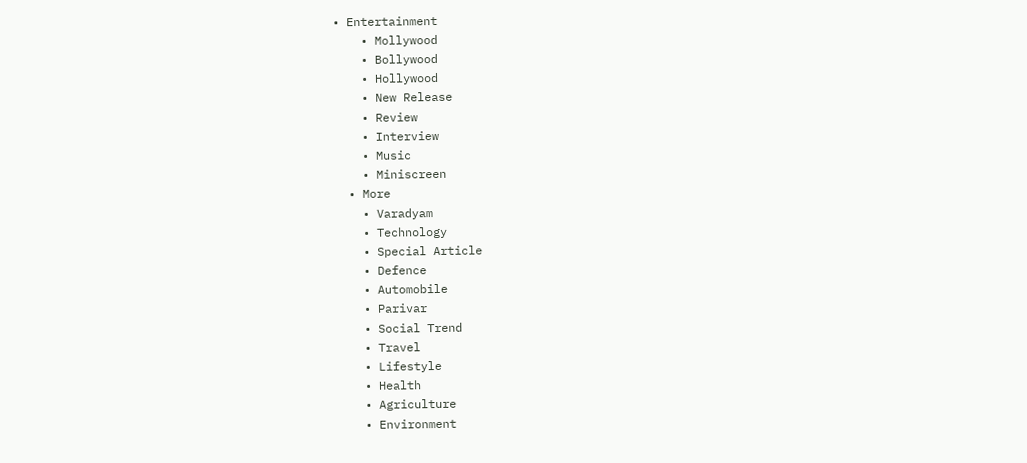• Entertainment
    • Mollywood
    • Bollywood
    • Hollywood
    • New Release
    • Review
    • Interview
    • Music
    • Miniscreen
  • More
    • Varadyam
    • Technology
    • Special Article
    • Defence
    • Automobile
    • Parivar
    • Social Trend
    • Travel
    • Lifestyle
    • Health
    • Agriculture
    • Environment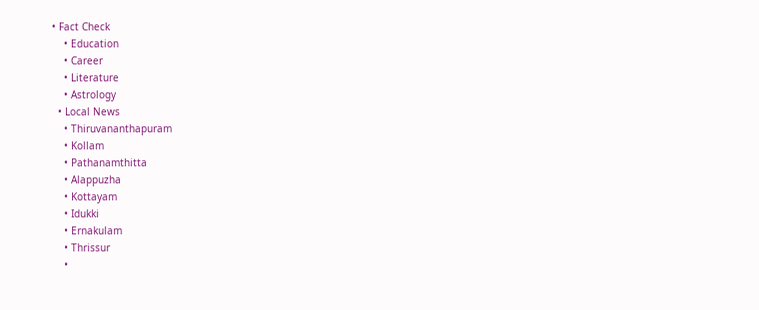• Fact Check
    • Education
    • Career
    • Literature
    • Astrology
  • Local News
    • Thiruvananthapuram
    • Kollam
    • Pathanamthitta
    • Alappuzha
    • Kottayam
    • Idukki
    • Ernakulam
    • Thrissur
    •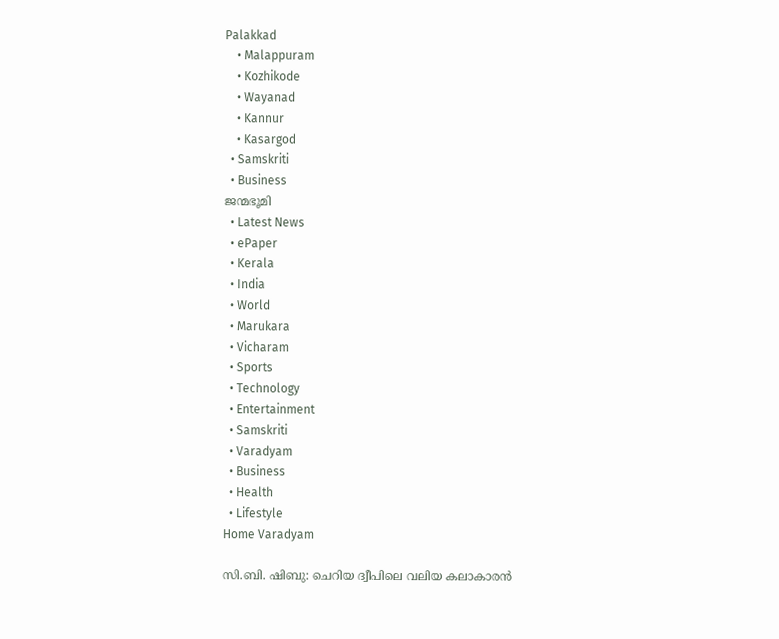Palakkad
    • Malappuram
    • Kozhikode
    • Wayanad
    • Kannur
    • Kasargod
  • Samskriti
  • Business
ജന്മഭൂമി
  • Latest News
  • ePaper
  • Kerala
  • India
  • World
  • Marukara
  • Vicharam
  • Sports
  • Technology
  • Entertainment
  • Samskriti
  • Varadyam
  • Business
  • Health
  • Lifestyle
Home Varadyam

സി.ബി. ഷിബു: ചെറിയ ദ്വീപിലെ വലിയ കലാകാരന്‍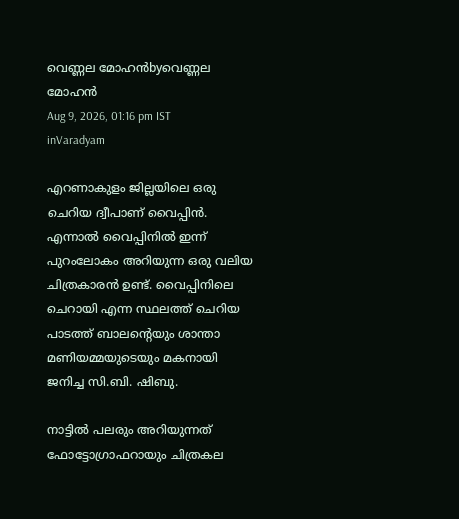വെണ്ണല മോഹന്‍byവെണ്ണല മോഹന്‍
Aug 9, 2026, 01:16 pm IST
inVaradyam

എറണാകുളം ജില്ലയിലെ ഒരു ചെറിയ ദ്വീപാണ് വൈപ്പിന്‍. എന്നാല്‍ വൈപ്പിനില്‍ ഇന്ന് പുറംലോകം അറിയുന്ന ഒരു വലിയ ചിത്രകാരന്‍ ഉണ്ട്. വൈപ്പിനിലെ ചെറായി എന്ന സ്ഥലത്ത് ചെറിയ പാടത്ത് ബാലന്റെയും ശാന്താ മണിയമ്മയുടെയും മകനായി ജനിച്ച സി.ബി. ഷിബു.

നാട്ടില്‍ പലരും അറിയുന്നത് ഫോട്ടോഗ്രാഫറായും ചിത്രകല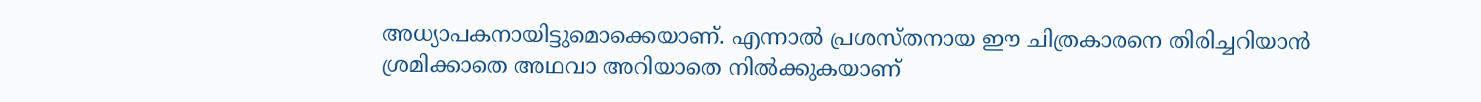അധ്യാപകനായിട്ടുമൊക്കെയാണ്. എന്നാല്‍ പ്രശസ്തനായ ഈ ചിത്രകാരനെ തിരിച്ചറിയാന്‍ ശ്രമിക്കാതെ അഥവാ അറിയാതെ നില്‍ക്കുകയാണ്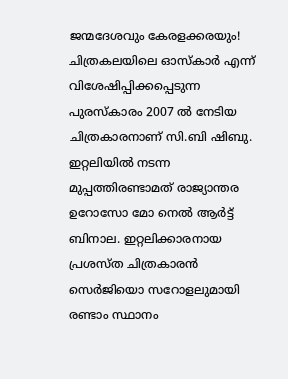ജന്മദേശവും കേരളക്കരയും! ചിത്രകലയിലെ ഓസ്‌കാര്‍ എന്ന് വിശേഷിപ്പിക്കപ്പെടുന്ന പുരസ്‌കാരം 2007 ല്‍ നേടിയ ചിത്രകാരനാണ് സി.ബി ഷിബു. ഇറ്റലിയില്‍ നടന്ന മുപ്പത്തിരണ്ടാമത് രാജ്യാന്തര ഉറോസോ മോ നെല്‍ ആര്‍ട്ട് ബിനാല. ഇറ്റലിക്കാരനായ പ്രശസ്ത ചിത്രകാരന്‍ സെര്‍ജിയൊ സറോളലുമായി രണ്ടാം സ്ഥാനം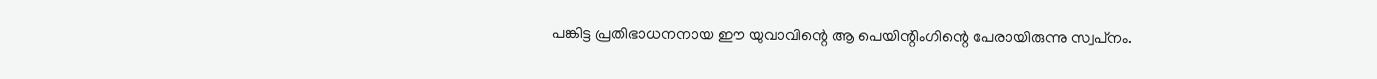പങ്കിട്ട പ്രതിഭാധനനായ ഈ യുവാവിന്റെ ആ പെയിന്റിംഗിന്റെ പേരായിരുന്നു സ്വപ്‌നം.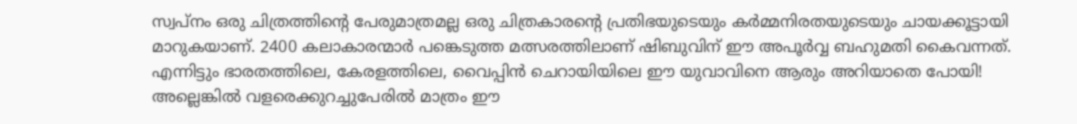സ്വപ്‌നം ഒരു ചിത്രത്തിന്റെ പേരുമാത്രമല്ല ഒരു ചിത്രകാരന്റെ പ്രതിഭയുടെയും കര്‍മ്മനിരതയുടെയും ചായക്കൂട്ടായി മാറുകയാണ്. 2400 കലാകാരന്മാര്‍ പങ്കെടുത്ത മത്സരത്തിലാണ് ഷിബുവിന് ഈ അപൂര്‍വ്വ ബഹുമതി കൈവന്നത്. എന്നിട്ടും ഭാരതത്തിലെ, കേരളത്തിലെ, വൈപ്പിന്‍ ചെറായിയിലെ ഈ യുവാവിനെ ആരും അറിയാതെ പോയി! അല്ലെങ്കില്‍ വളരെക്കുറച്ചുപേരില്‍ മാത്രം ഈ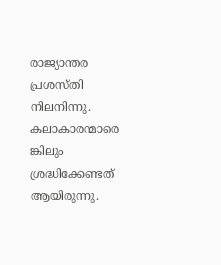രാജ്യാന്തര പ്രശസ്തി നിലനിന്നു. കലാകാരന്മാരെ ങ്കിലും ശ്രദ്ധിക്കേണ്ടത് ആയിരുന്നു.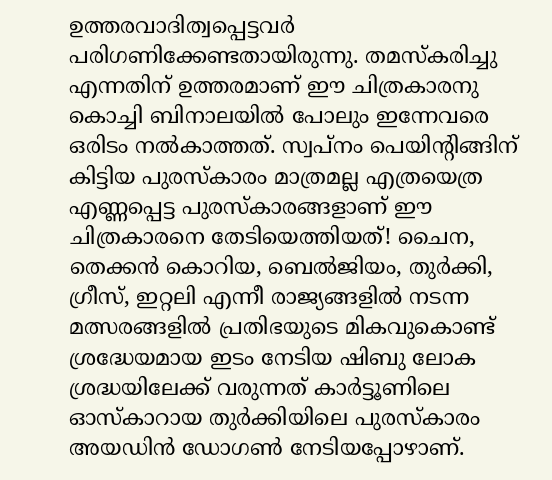ഉത്തരവാദിത്വപ്പെട്ടവര്‍ പരിഗണിക്കേണ്ടതായിരുന്നു. തമസ്‌കരിച്ചു എന്നതിന് ഉത്തരമാണ് ഈ ചിത്രകാരനു കൊച്ചി ബിനാലയില്‍ പോലും ഇന്നേവരെ ഒരിടം നല്‍കാത്തത്. സ്വപ്‌നം പെയിന്റിങ്ങിന് കിട്ടിയ പുരസ്‌കാരം മാത്രമല്ല എത്രയെത്ര എണ്ണപ്പെട്ട പുരസ്‌കാരങ്ങളാണ് ഈ ചിത്രകാരനെ തേടിയെത്തിയത്! ചൈന, തെക്കന്‍ കൊറിയ, ബെല്‍ജിയം, തുര്‍ക്കി, ഗ്രീസ്, ഇറ്റലി എന്നീ രാജ്യങ്ങളില്‍ നടന്ന മത്സരങ്ങളില്‍ പ്രതിഭയുടെ മികവുകൊണ്ട് ശ്രദ്ധേയമായ ഇടം നേടിയ ഷിബു ലോക ശ്രദ്ധയിലേക്ക് വരുന്നത് കാര്‍ട്ടൂണിലെ ഓസ്‌കാറായ തുര്‍ക്കിയിലെ പുരസ്‌കാരം അയഡിന്‍ ഡോഗണ്‍ നേടിയപ്പോഴാണ്.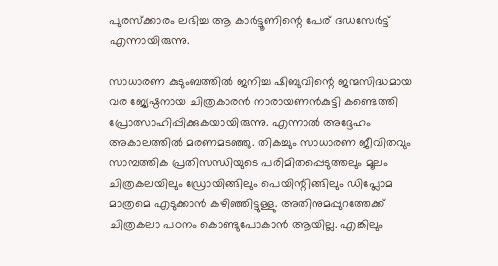പുരസ്‌ക്കാരം ലഭിച്ച ആ കാര്‍ട്ടൂണിന്റെ പേര് ദഡസേര്‍ട്ട് എന്നായിരുന്നു.

സാധാരണ കുടുംബത്തില്‍ ജനിച്ച ഷിബുവിന്റെ ജന്മസിദ്ധമായ വര ജ്യേഷ്ഠനായ ചിത്രകാരന്‍ നാരായണന്‍കുട്ടി കണ്ടെത്തി പ്രോത്സാഹിപ്പിക്കുകയായിരുന്നു. എന്നാല്‍ അദ്ദേഹം അകാലത്തില്‍ മരണമടഞ്ഞു. തികച്ചും സാധാരണ ജീവിതവും സാമ്പത്തിക പ്രതിസന്ധിയുടെ പരിമിതപ്പെടുത്തലും മൂലം ചിത്രകലയിലും ഡ്രോയിങ്ങിലും പെയിന്റിങ്ങിലും ഡിപ്ലോമ മാത്രമെ എടുക്കാന്‍ കഴിഞ്ഞിട്ടുള്ളു. അതിനുമപ്പുറത്തേക്ക് ചിത്രകലാ പഠനം കൊണ്ടുപോകാന്‍ ആയില്ല. എങ്കിലും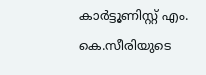കാര്‍ട്ടൂണിസ്റ്റ് എം. കെ.സീരിയുടെ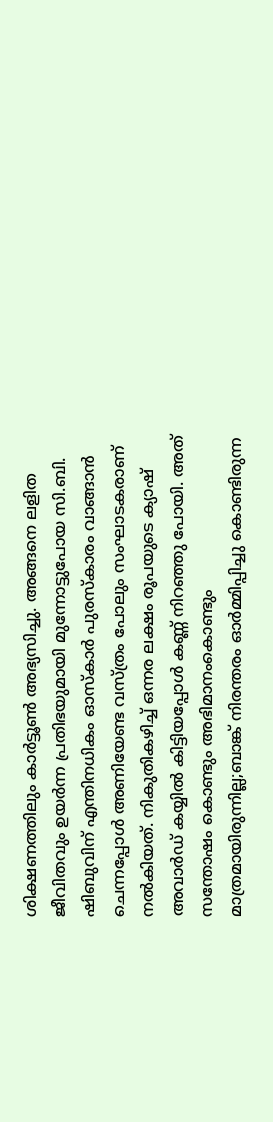ശിക്ഷണത്തിലും കാര്‍ട്ടൂണ്‍ അഭ്യസിച്ചു. അങ്ങനെ ലളിത ജീവിതവും ഉയര്‍ന്ന പ്രതിഭയുമായി മുന്നോട്ടുപോയ സി.ബി. ഷിബുവിന് എന്തിനധികം ഓസ്‌കാര്‍ പുരസ്‌കാരം വാങ്ങാന്‍ ചെന്നപ്പോള്‍ അണിയേണ്ട വസ്ത്രം പോലും സംഘാടകരാണ് നല്‍കിയത്. നികുതികഴിച്ച് ഒന്നര ലക്ഷം രൂപയുടെ ക്യാഷ് അവാര്‍ഡ് കയ്യില്‍ കിട്ടിയപ്പോള്‍ കണ്ണ് നിറഞ്ഞു പോയി. അത് സന്തോഷം കൊണ്ടും അഭിമാനംകൊണ്ടും മാത്രമായിരുന്നില്ല;ബാങ്ക് നിരന്തരം ഓര്‍മ്മിപ്പിച്ചു കൊണ്ടിരുന്ന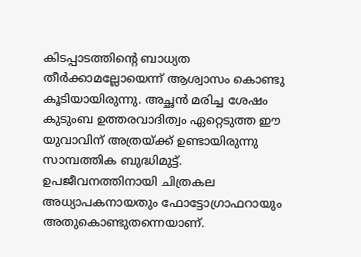കിടപ്പാടത്തിന്റെ ബാധ്യത തീര്‍ക്കാമല്ലോയെന്ന് ആശ്വാസം കൊണ്ടു കൂടിയായിരുന്നു. അച്ഛന്‍ മരിച്ച ശേഷം കുടുംബ ഉത്തരവാദിത്വം ഏറ്റെടുത്ത ഈ യുവാവിന് അത്രയ്‌ക്ക് ഉണ്ടായിരുന്നു സാമ്പത്തിക ബുദ്ധിമുട്ട്. ഉപജീവനത്തിനായി ചിത്രകല അധ്യാപകനായതും ഫോട്ടോഗ്രാഫറായും അതുകൊണ്ടുതന്നെയാണ്.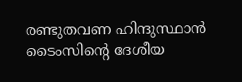രണ്ടുതവണ ഹിന്ദുസ്ഥാന്‍ ടൈംസിന്റെ ദേശീയ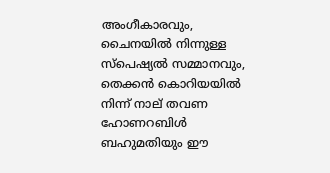അംഗീകാരവും, ചൈനയില്‍ നിന്നുള്ള സ്‌പെഷ്യല്‍ സമ്മാനവും, തെക്കന്‍ കൊറിയയില്‍ നിന്ന് നാല് തവണ ഹോണറബിള്‍ ബഹുമതിയും ഈ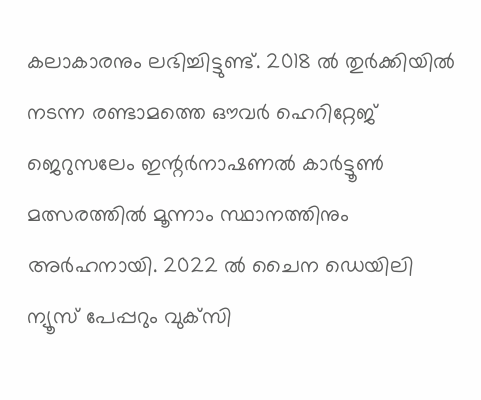കലാകാരനും ലഭിച്ചിട്ടുണ്ട്. 2018 ല്‍ തുര്‍ക്കിയില്‍ നടന്ന രണ്ടാമത്തെ ഔവര്‍ ഹെറിറ്റേജ് ജെറുസലേം ഇന്റര്‍നാഷണല്‍ കാര്‍ട്ടൂണ്‍ മത്സരത്തില്‍ മൂന്നാം സ്ഥാനത്തിനും അര്‍ഹനായി. 2022 ല്‍ ചൈന ഡെയിലി ന്യൂസ് പേപ്പറും വുക്‌സി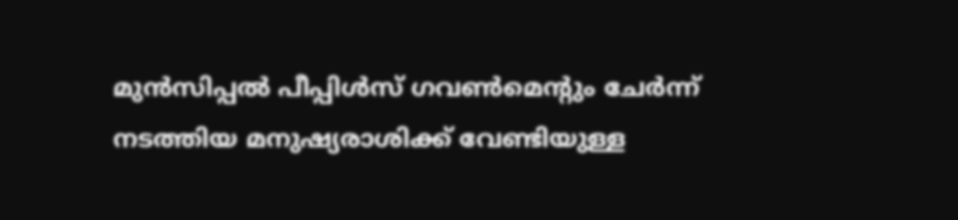മുന്‍സിപ്പല്‍ പീപ്പിള്‍സ് ഗവണ്‍മെന്റും ചേര്‍ന്ന് നടത്തിയ മനുഷ്യരാശിക്ക് വേണ്ടിയുള്ള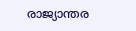രാജ്യാന്തര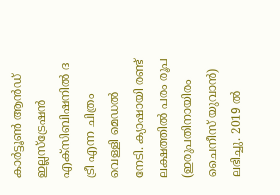കാര്‍ട്ടൂണ്‍ ആന്‍ഡ് ഇല്ലസ്‌ട്രേഷന്‍ എക്‌സിബിഷനില്‍ ദ ട്രീ എന്ന ചിത്രം വെള്ളി മെഡല്‍ നേടി. ക്യാഷായി രണ്ട് ലക്ഷത്തില്‍ പരം രൂപ (ഇരുപതിനായിരം ചൈനീസ് യുവാന്‍) ലഭിച്ചു. 2019 ല്‍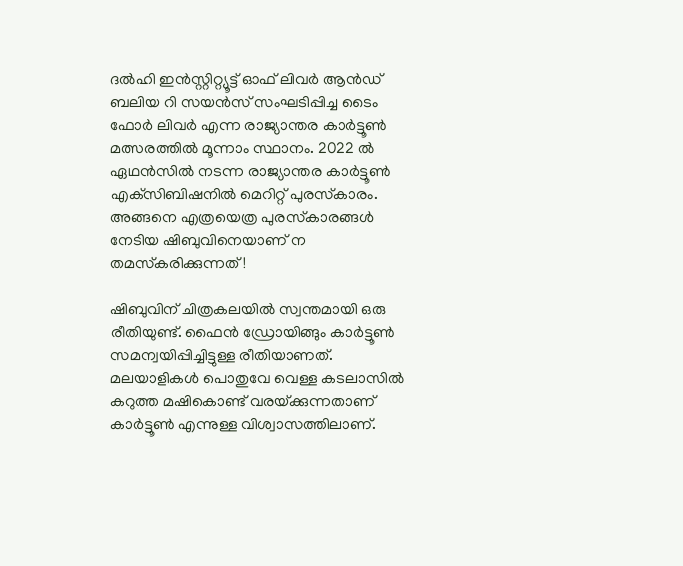ദല്‍ഹി ഇന്‍സ്റ്റിറ്റ്യൂട്ട് ഓഫ് ലിവര്‍ ആന്‍ഡ് ബലിയ റി സയന്‍സ് സംഘടിപ്പിച്ച ടൈം ഫോര്‍ ലിവര്‍ എന്ന രാജ്യാന്തര കാര്‍ട്ടൂണ്‍ മത്സരത്തില്‍ മൂന്നാം സ്ഥാനം. 2022 ല്‍ ഏഥന്‍സില്‍ നടന്ന രാജ്യാന്തര കാര്‍ട്ടൂണ്‍ എക്‌സിബിഷനില്‍ മെറിറ്റ് പുരസ്‌കാരം. അങ്ങനെ എത്രയെത്ര പുരസ്‌കാരങ്ങള്‍ നേടിയ ഷിബുവിനെയാണ് ന തമസ്‌കരിക്കുന്നത്!

ഷിബുവിന് ചിത്രകലയില്‍ സ്വന്തമായി ഒരു രീതിയുണ്ട്. ഫൈന്‍ ഡ്രോയിങ്ങും കാര്‍ട്ടൂണ്‍ സമന്വയിപ്പിച്ചിട്ടുള്ള രീതിയാണത്. മലയാളികള്‍ പൊതുവേ വെള്ള കടലാസില്‍ കറുത്ത മഷികൊണ്ട് വരയ്‌ക്കുന്നതാണ് കാര്‍ട്ടൂണ്‍ എന്നുള്ള വിശ്വാസത്തിലാണ്.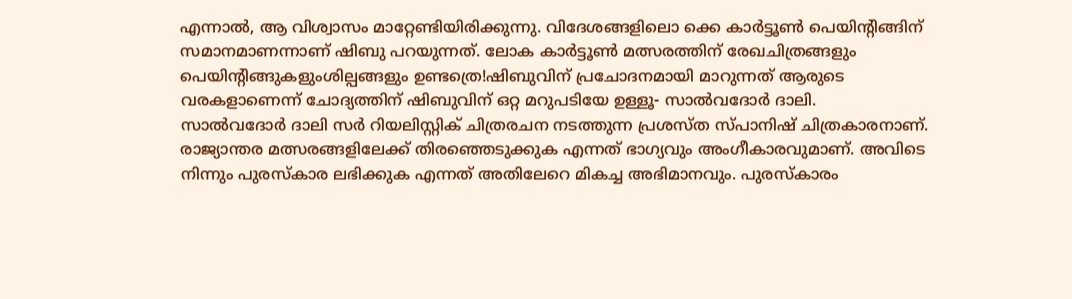എന്നാല്‍, ആ വിശ്വാസം മാറ്റേണ്ടിയിരിക്കുന്നു. വിദേശങ്ങളിലൊ ക്കെ കാര്‍ട്ടൂണ്‍ പെയിന്റിങ്ങിന് സമാനമാണന്നാണ് ഷിബു പറയുന്നത്. ലോക കാര്‍ട്ടൂണ്‍ മത്സരത്തിന് രേഖചിത്രങ്ങളും പെയിന്റിങ്ങുകളുംശില്പങ്ങളും ഉണ്ടത്രെ!ഷിബുവിന് പ്രചോദനമായി മാറുന്നത് ആരുടെ വരകളാണെന്ന് ചോദ്യത്തിന് ഷിബുവിന് ഒറ്റ മറുപടിയേ ഉള്ളൂ- സാല്‍വദോര്‍ ദാലി.
സാല്‍വദോര്‍ ദാലി സര്‍ റിയലിസ്റ്റിക് ചിത്രരചന നടത്തുന്ന പ്രശസ്ത സ്പാനിഷ് ചിത്രകാരനാണ്. രാജ്യാന്തര മത്സരങ്ങളിലേക്ക് തിരഞ്ഞെടുക്കുക എന്നത് ഭാഗ്യവും അംഗീകാരവുമാണ്. അവിടെ നിന്നും പുരസ്‌കാര ലഭിക്കുക എന്നത് അതിലേറെ മികച്ച അഭിമാനവും. പുരസ്‌കാരം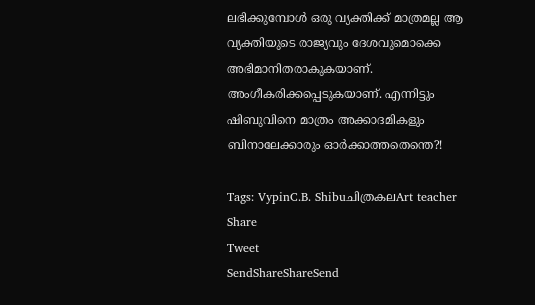ലഭിക്കുമ്പോള്‍ ഒരു വ്യക്തിക്ക് മാത്രമല്ല ആ വ്യക്തിയുടെ രാജ്യവും ദേശവുമൊക്കെ അഭിമാനിതരാകുകയാണ്. അംഗീകരിക്കപ്പെടുകയാണ്. എന്നിട്ടും ഷിബുവിനെ മാത്രം അക്കാദമികളും ബിനാലേക്കാരും ഓര്‍ക്കാത്തതെന്തെ?!

Tags: VypinC.B. Shibuചിത്രകലArt teacher
Share
Tweet
SendShareShareSend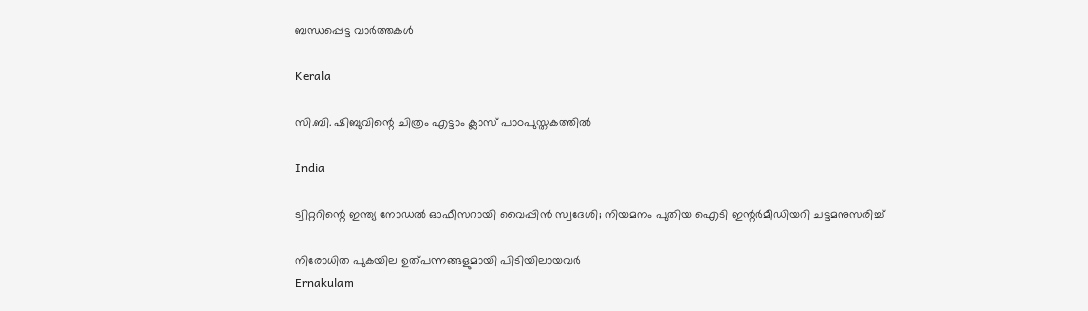ബന്ധപ്പെട്ട വാര്‍ത്തകള്‍

Kerala

സി.ബി. ഷിബുവിന്റെ ചിത്രം എട്ടാം ക്ലാസ് പാഠപുസ്തകത്തില്‍

India

ട്വിറ്ററിന്റെ ഇന്ത്യ നോഡൽ ഓഫീസറായി വൈപ്പിൻ സ്വദേശി; നിയമനം പുതിയ ഐടി ഇന്റർമീഡിയറി ചട്ടമനുസരിച്ച്

നിരോധിത പുകയില ഉത്പന്നങ്ങളുമായി പിടിയിലായവര്‍
Ernakulam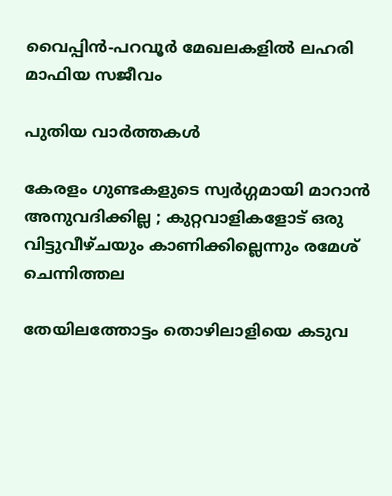വൈപ്പിന്‍-പറവൂര്‍ മേഖലകളില്‍ ലഹരി മാഫിയ സജീവം

പുതിയ വാര്‍ത്തകള്‍

കേരളം ഗുണ്ടകളുടെ സ്വർഗ്ഗമായി മാറാൻ അനുവദിക്കില്ല ; കുറ്റവാളികളോട് ഒരു വിട്ടുവീഴ്ചയും കാണിക്കില്ലെന്നും രമേശ് ചെന്നിത്തല

തേയിലത്തോട്ടം തൊഴിലാളിയെ കടുവ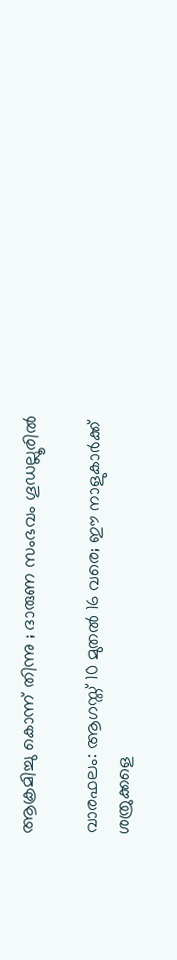ആക്രമിച്ചു കൊന്ന് തിന്നു ; ദാരുണ സംഭവം ഗൂഡല്ലൂരില്‍

വാരഫലം: ആഗസ്ത് 10 മുതല്‍ 16 വരെ; ഈ നാളുകാര്‍ക്ക് ശത്രുക്കളെ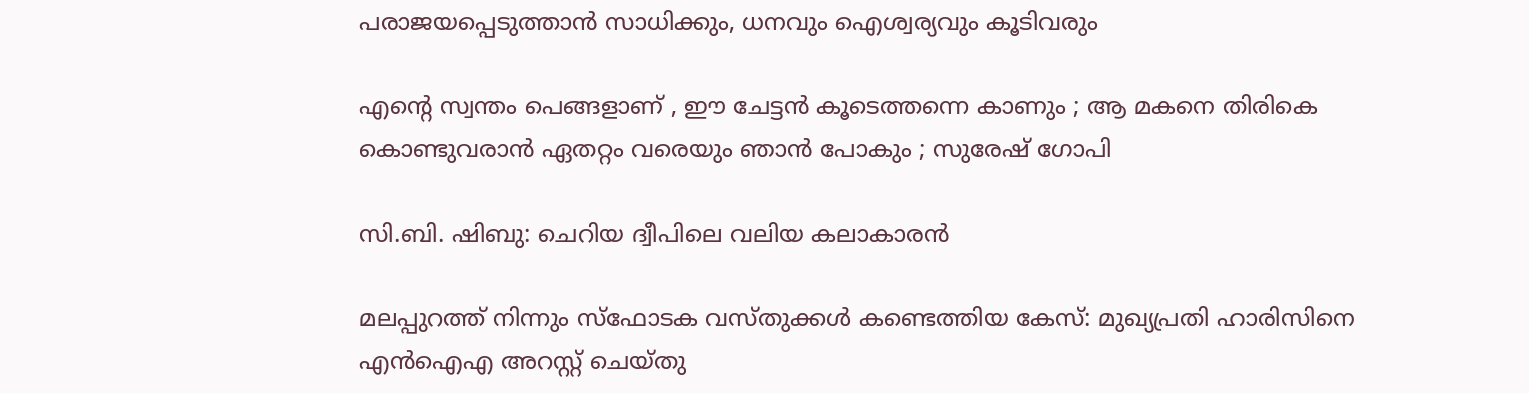പരാജയപ്പെടുത്താന്‍ സാധിക്കും, ധനവും ഐശ്വര്യവും കൂടിവരും

എന്റെ സ്വന്തം പെങ്ങളാണ് , ഈ ചേട്ടൻ കൂടെത്തന്നെ കാണും ; ആ മകനെ തിരികെ കൊണ്ടുവരാൻ ഏതറ്റം വരെയും ഞാൻ പോകും ; സുരേഷ് ഗോപി

സി.ബി. ഷിബു: ചെറിയ ദ്വീപിലെ വലിയ കലാകാരന്‍

മലപ്പുറത്ത് നിന്നും സ്‌ഫോടക വസ്തുക്കള്‍ കണ്ടെത്തിയ കേസ്: മുഖ്യപ്രതി ഹാരിസിനെ എന്‍ഐഎ അറസ്റ്റ് ചെയ്തു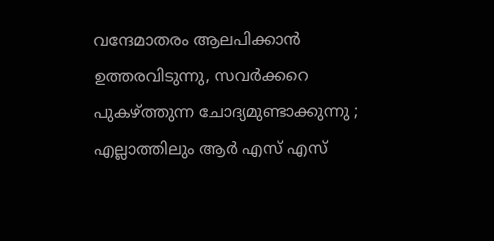വന്ദേമാതരം ആലപിക്കാൻ ഉത്തരവിടുന്നു, സവർക്കറെ പുകഴ്‌ത്തുന്ന ചോദ്യമുണ്ടാക്കുന്നു ; എല്ലാത്തിലും ആർ എസ് എസ്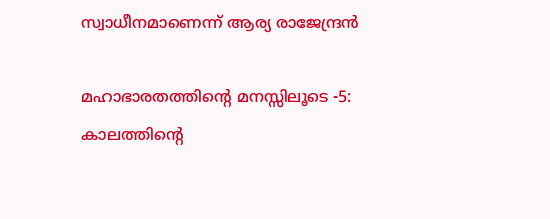സ്വാധീനമാണെന്ന് ആര്യ രാജേന്ദ്രൻ

മഹാഭാരതത്തിന്റെ മനസ്സിലൂടെ -5: കാലത്തിന്റെ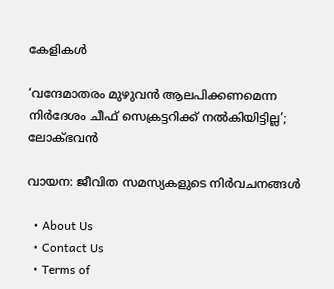കേളികള്‍

‘വന്ദേമാതരം മുഴുവൻ ആലപിക്കണമെന്ന നിർദേശം ചീഫ് സെക്രട്ടറിക്ക് നൽകിയിട്ടില്ല’; ലോക്ഭവൻ

വായന: ജീവിത സമസ്യകളുടെ നിര്‍വചനങ്ങള്‍

  • About Us
  • Contact Us
  • Terms of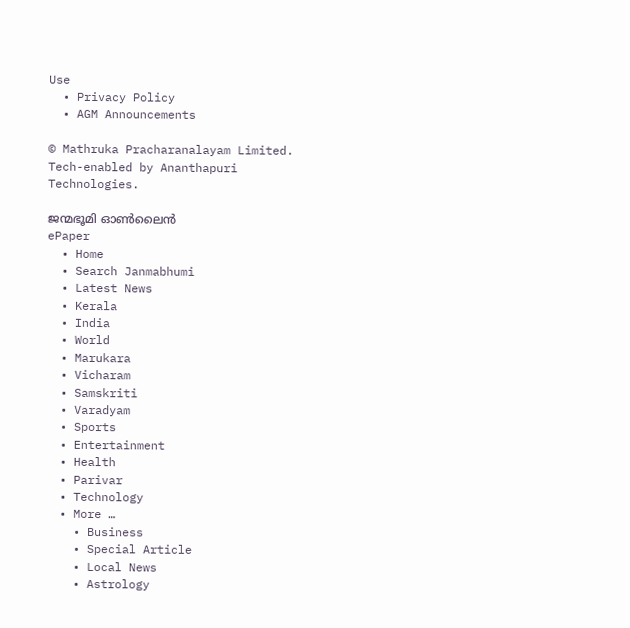Use
  • Privacy Policy
  • AGM Announcements

© Mathruka Pracharanalayam Limited.
Tech-enabled by Ananthapuri Technologies.

ജന്മഭൂമി ഓണ്‍ലൈന്‍
ePaper
  • Home
  • Search Janmabhumi
  • Latest News
  • Kerala
  • India
  • World
  • Marukara
  • Vicharam
  • Samskriti
  • Varadyam
  • Sports
  • Entertainment
  • Health
  • Parivar
  • Technology
  • More …
    • Business
    • Special Article
    • Local News
    • Astrology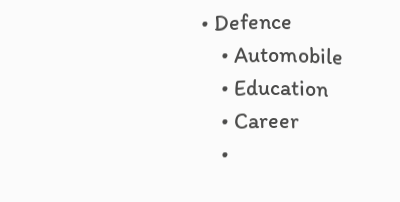• Defence
    • Automobile
    • Education
    • Career
    •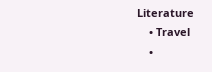Literature
    • Travel
    •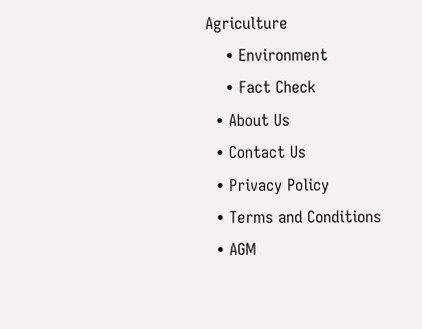Agriculture
    • Environment
    • Fact Check
  • About Us
  • Contact Us
  • Privacy Policy
  • Terms and Conditions
  • AGM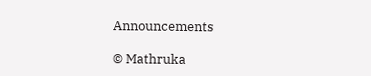Announcements

© Mathruka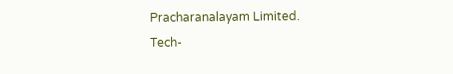Pracharanalayam Limited.
Tech-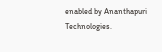enabled by Ananthapuri Technologies.